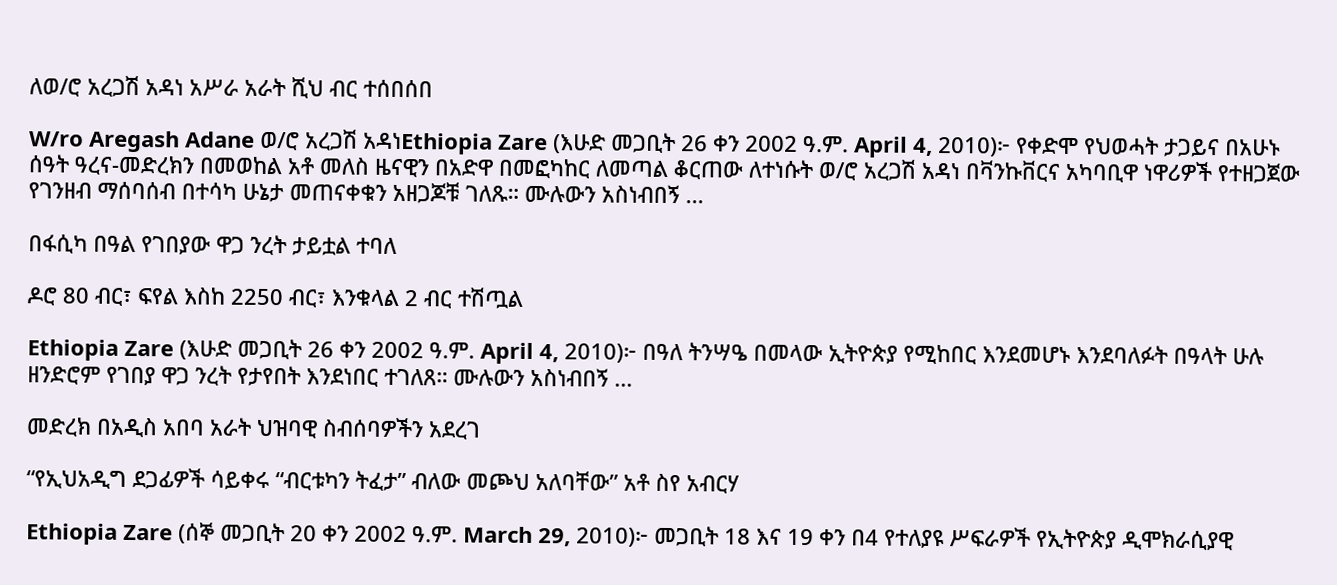ለወ/ሮ አረጋሽ አዳነ አሥራ አራት ሺህ ብር ተሰበሰበ

W/ro Aregash Adane ወ/ሮ አረጋሽ አዳነEthiopia Zare (እሁድ መጋቢት 26 ቀን 2002 ዓ.ም. April 4, 2010)፦ የቀድሞ የህወሓት ታጋይና በአሁኑ ሰዓት ዓረና-መድረክን በመወከል አቶ መለስ ዜናዊን በአድዋ በመፎካከር ለመጣል ቆርጠው ለተነሱት ወ/ሮ አረጋሽ አዳነ በቫንኩቨርና አካባቢዋ ነዋሪዎች የተዘጋጀው የገንዘብ ማሰባሰብ በተሳካ ሁኔታ መጠናቀቁን አዘጋጆቹ ገለጹ። ሙሉውን አስነብበኝ ...

በፋሲካ በዓል የገበያው ዋጋ ንረት ታይቷል ተባለ

ዶሮ 80 ብር፣ ፍየል እስከ 2250 ብር፣ እንቁላል 2 ብር ተሽጧል

Ethiopia Zare (እሁድ መጋቢት 26 ቀን 2002 ዓ.ም. April 4, 2010)፦ በዓለ ትንሣዔ በመላው ኢትዮጵያ የሚከበር እንደመሆኑ እንደባለፉት በዓላት ሁሉ ዘንድሮም የገበያ ዋጋ ንረት የታየበት እንደነበር ተገለጸ። ሙሉውን አስነብበኝ ...

መድረክ በአዲስ አበባ አራት ህዝባዊ ስብሰባዎችን አደረገ

“የኢህአዲግ ደጋፊዎች ሳይቀሩ “ብርቱካን ትፈታ” ብለው መጮህ አለባቸው” አቶ ስየ አብርሃ

Ethiopia Zare (ሰኞ መጋቢት 20 ቀን 2002 ዓ.ም. March 29, 2010)፦ መጋቢት 18 እና 19 ቀን በ4 የተለያዩ ሥፍራዎች የኢትዮጵያ ዲሞክራሲያዊ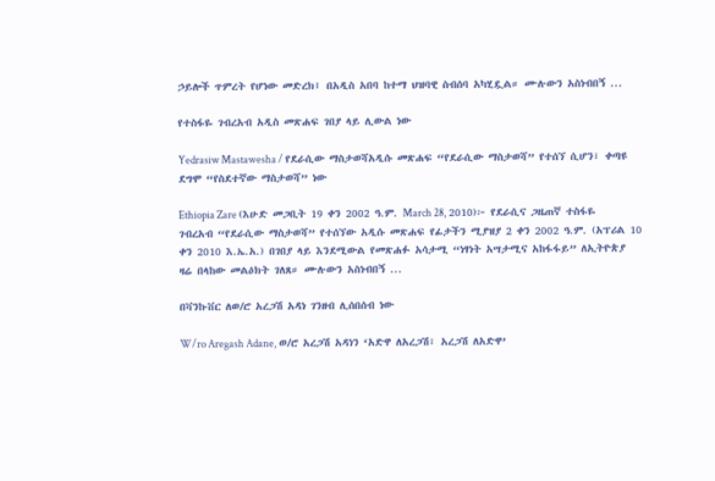ኃይሎች ጥምረት የሆነው መድረክ፤ በአዲስ አበባ ከተማ ህዝባዊ ስብሰባ አካሂዷል። ሙሉውን አስነብበኝ ...

የተስፋዬ ገብረአብ አዲስ መጽሐፍ ገበያ ላይ ሊውል ነው

Yedrasiw Mastawesha / የደራሲው ማስታወሻአዲሱ መጽሐፍ “የደራሲው ማስታወሻ” የተሰኘ ሲሆን፣ ቀጣዩ ደግሞ “የስደተኛው ማስታወሻ” ነው

Ethiopia Zare (እሁድ መጋቢት 19 ቀን 2002 ዓ.ም. March 28, 2010)፦ የደራሲና ጋዜጠኛ ተስፋዬ ገብረአብ “የደራሲው ማስታወሻ” የተሰኘው አዲሱ መጽሐፍ የፊታችን ሚያዝያ 2 ቀን 2002 ዓ.ም. (አፕሪል 10 ቀን 2010 እ.ኤ.አ.) በገበያ ላይ እንደሚውል የመጽሐፉ አሳታሚ “ነፃነት አሣታሚና አከፋፋይ” ለኢትዮጵያ ዛሬ በላከው መልዕክት ገለጸ። ሙሉውን አስነብበኝ ...

በቫንኩቨር ለወ/ሮ አረጋሽ አዳነ ገንዘብ ሊሰበሰብ ነው

W/ro Aregash Adane, ወ/ሮ አረጋሽ አዳነን ‘አድዋ ለአረጋሽ፣ አረጋሽ ለአድዋ’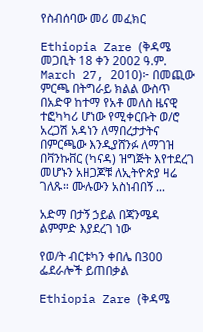የስብሰባው መሪ መፈክር

Ethiopia Zare (ቅዳሜ መጋቢት 18 ቀን 2002 ዓ.ም. March 27, 2010)፦ በመጪው ምርጫ በትግራይ ክልል ውስጥ በአድዋ ከተማ የአቶ መለስ ዜናዊ ተፎካካሪ ሆነው የሚቀርቡት ወ/ሮ አረጋሽ አዳነን ለማበረታታትና በምርጫው እንዲያሸንፉ ለማገዝ በቫንኩቨር (ካናዳ) ዝግጅት እየተደረገ መሆኑን አዘጋጆቹ ለኢትዮጵያ ዛሬ ገለጹ። ሙሉውን አስነብበኝ ...

አድማ በታኝ ኃይል በጃንሜዳ ልምምድ እያደረገ ነው

የወ/ት ብርቱካን ቀበሌ በ300 ፌደራሎች ይጠበቃል

Ethiopia Zare (ቅዳሜ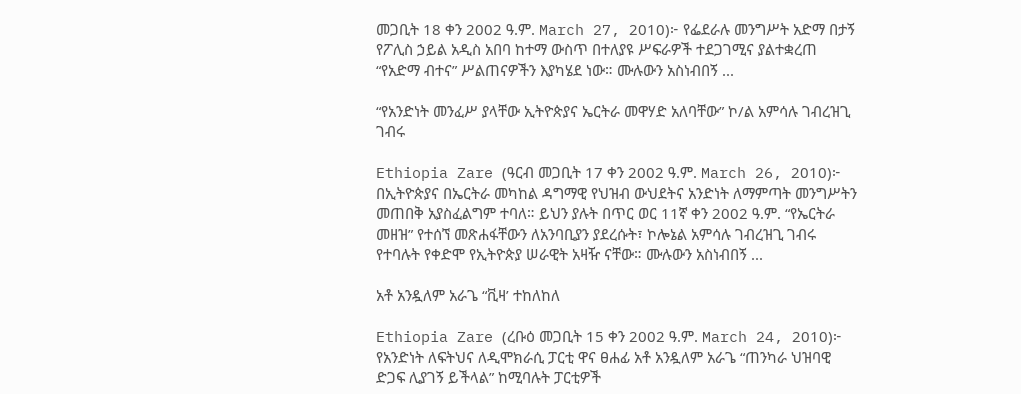መጋቢት 18 ቀን 2002 ዓ.ም. March 27, 2010)፦ የፌደራሉ መንግሥት አድማ በታኝ የፖሊስ ኃይል አዲስ አበባ ከተማ ውስጥ በተለያዩ ሥፍራዎች ተደጋገሚና ያልተቋረጠ “የአድማ ብተና” ሥልጠናዎችን እያካሄደ ነው። ሙሉውን አስነብበኝ ...

“የአንድነት መንፈሥ ያላቸው ኢትዮጵያና ኤርትራ መዋሃድ አለባቸው” ኮ/ል አምሳሉ ገብረዝጊ ገብሩ

Ethiopia Zare (ዓርብ መጋቢት 17 ቀን 2002 ዓ.ም. March 26, 2010)፦ በኢትዮጵያና በኤርትራ መካከል ዳግማዊ የህዝብ ውህደትና አንድነት ለማምጣት መንግሥትን መጠበቅ አያስፈልግም ተባለ። ይህን ያሉት በጥር ወር 11ኛ ቀን 2002 ዓ.ም. “የኤርትራ መዘዝ” የተሰኘ መጽሐፋቸውን ለአንባቢያን ያደረሱት፣ ኮሎኔል አምሳሉ ገብረዝጊ ገብሩ የተባሉት የቀድሞ የኢትዮጵያ ሠራዊት አዛዥ ናቸው። ሙሉውን አስነብበኝ ...

አቶ አንዷለም አራጌ “ቪዛ’ ተከለከለ

Ethiopia Zare (ረቡዕ መጋቢት 15 ቀን 2002 ዓ.ም. March 24, 2010)፦ የአንድነት ለፍትህና ለዲሞክራሲ ፓርቲ ዋና ፀሐፊ አቶ አንዷለም አራጌ “ጠንካራ ህዝባዊ ድጋፍ ሊያገኝ ይችላል” ከሚባሉት ፓርቲዎች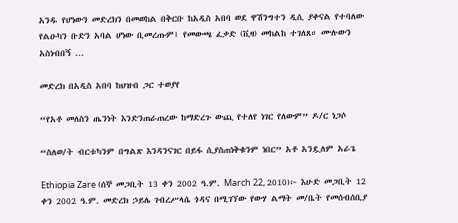አንዱ የሆነውን መድረክን በመወከል በቅርቡ ከአዲስ አበባ ወደ ዋሽንግተን ዲሲ ያቀናል የተባለው የልዑካን ቡድን አባል ሆነው ቢመረጡም፤ የመውጫ ፈቃድ (ቪዛ) መከልከ ተገለጸ። ሙሉውን አስነብበኝ ...

መድረክ በአዲስ አበባ ከህዝብ ጋር ተወያየ

“የአቶ መለስን ጤንነት እንድንጠራጠረው ከማድረጉ ውጪ የተለየ ነገር የለውም” ዶ/ር ነጋሶ

“ስለወ/ት ብርቱካንም በግልጽ እንዳንናገር በይፋ ሲያስጠነቅቁንም ነበር” አቶ አንዷለም አራጌ

Ethiopia Zare (ሰኞ መጋቢት 13 ቀን 2002 ዓ.ም. March 22, 2010)፦ እሁድ መጋቢት 12 ቀን 2002 ዓ.ም. መድረክ ኃይሌ ገብረሥላሴ ጎዳና በሚገኘው የውሃ ልማት መ/ቤት የመሰብሰቢያ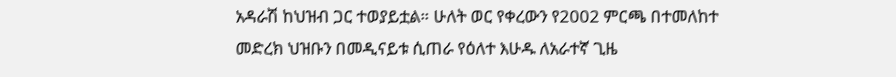አዳራሽ ከህዝብ ጋር ተወያይቷል። ሁለት ወር የቀረውን የ2002 ምርጫ በተመለከተ መድረክ ህዝቡን በመዲናይቱ ሲጠራ የዕለተ እሁዱ ለአራተኛ ጊዜ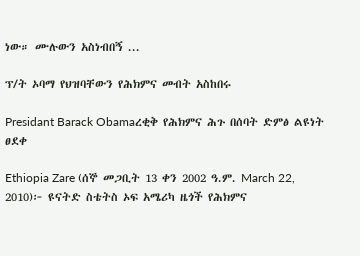ነው። ሙሉውን አስነብበኝ ...

ፕ/ት ኦባማ የህዝባቸውን የሕክምና መብት አስከበሩ

Presidant Barack Obamaረቂቅ የሕክምና ሕጉ በሰባት ድምፅ ልዩነት ፀደቀ

Ethiopia Zare (ሰኞ መጋቢት 13 ቀን 2002 ዓ.ም. March 22, 2010)፦ ዩናትድ ስቴትስ ኦፍ አሜሪካ ዜጎች የሕክምና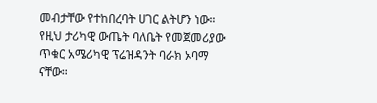መብታቸው የተከበረባት ሀገር ልትሆን ነው። የዚህ ታሪካዊ ውጤት ባለቤት የመጀመሪያው ጥቁር አሜሪካዊ ፕሬዝዳንት ባራክ ኦባማ ናቸው።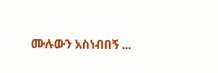ሙሉውን አስነብበኝ ...